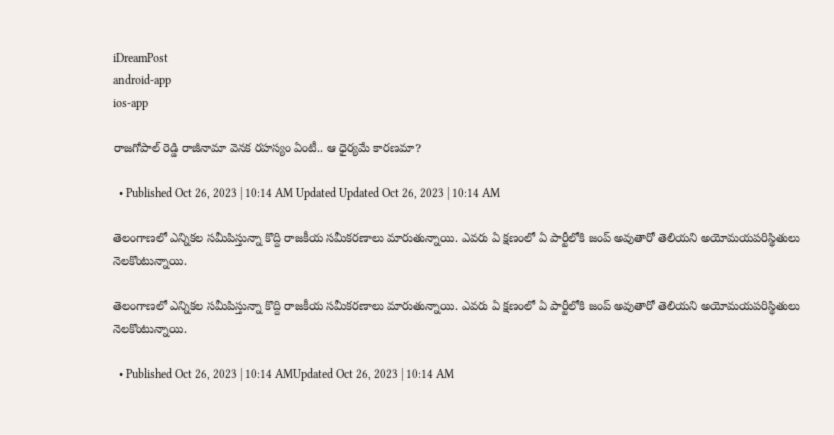iDreamPost
android-app
ios-app

రాజగోపాల్‌ రెడ్డి రాజీనామా వెనక రహస్యం ఏంటీ.. ఆ ధైర్యమే కారణమా?

  • Published Oct 26, 2023 | 10:14 AM Updated Updated Oct 26, 2023 | 10:14 AM

తెలంగాణలో ఎన్నికల సమీపిస్తున్నా కొద్ది రాజకీయ సమీకరణాలు మారుతున్నాయి. ఎవరు ఏ క్షణంలో ఏ పార్టీలోకి జంప్ అవుతారో తెలియని అయోమయపరిస్థితులు నెలకొంటున్నాయి.

తెలంగాణలో ఎన్నికల సమీపిస్తున్నా కొద్ది రాజకీయ సమీకరణాలు మారుతున్నాయి. ఎవరు ఏ క్షణంలో ఏ పార్టీలోకి జంప్ అవుతారో తెలియని అయోమయపరిస్థితులు నెలకొంటున్నాయి.

  • Published Oct 26, 2023 | 10:14 AMUpdated Oct 26, 2023 | 10:14 AM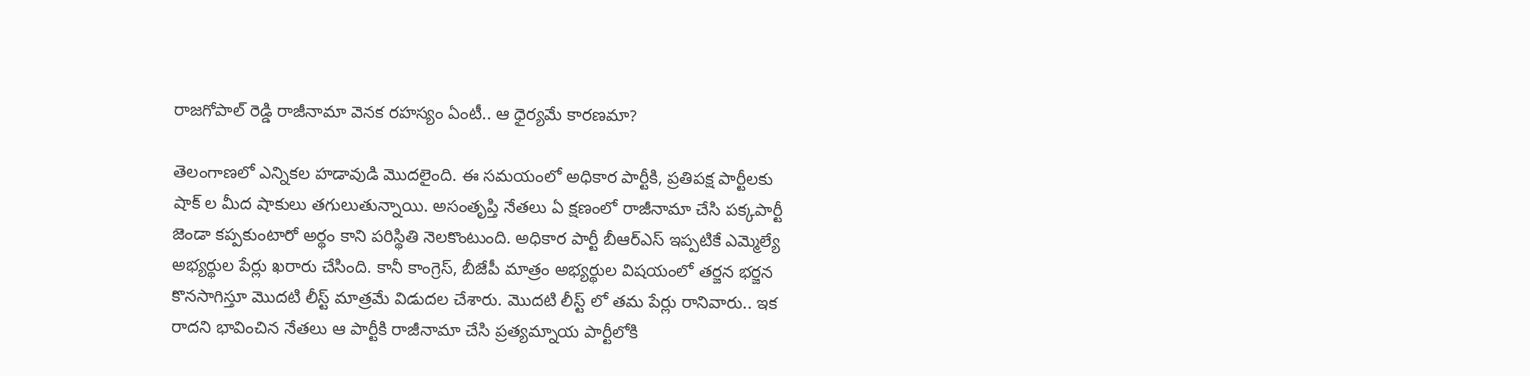రాజగోపాల్‌ రెడ్డి రాజీనామా వెనక రహస్యం ఏంటీ.. ఆ ధైర్యమే కారణమా?

తెలంగాణలో ఎన్నికల హడావుడి మొదలైంది. ఈ సమయంలో అధికార పార్టీకి, ప్రతిపక్ష పార్టీలకు షాక్ ల మీద షాకులు తగులుతున్నాయి. అసంతృప్తి నేతలు ఏ క్షణంలో రాజీనామా చేసి పక్కపార్టీ జెండా కప్పకుంటారో అర్థం కాని పరిస్థితి నెలకొంటుంది. అధికార పార్టీ బీఆర్ఎస్ ఇప్పటికే ఎమ్మెల్యే అభ్యర్థుల పేర్లు ఖరారు చేసింది. కానీ కాంగ్రెస్, బీజేపీ మాత్రం అభ్యర్థుల విషయంలో తర్జన భర్జన కొనసాగిస్తూ మొదటి లీస్ట్ మాత్రమే విడుదల చేశారు. మొదటి లీస్ట్ లో తమ పేర్లు రానివారు.. ఇక రాదని భావించిన నేతలు ఆ పార్టీకి రాజీనామా చేసి ప్రత్యమ్నాయ పార్టీలోకి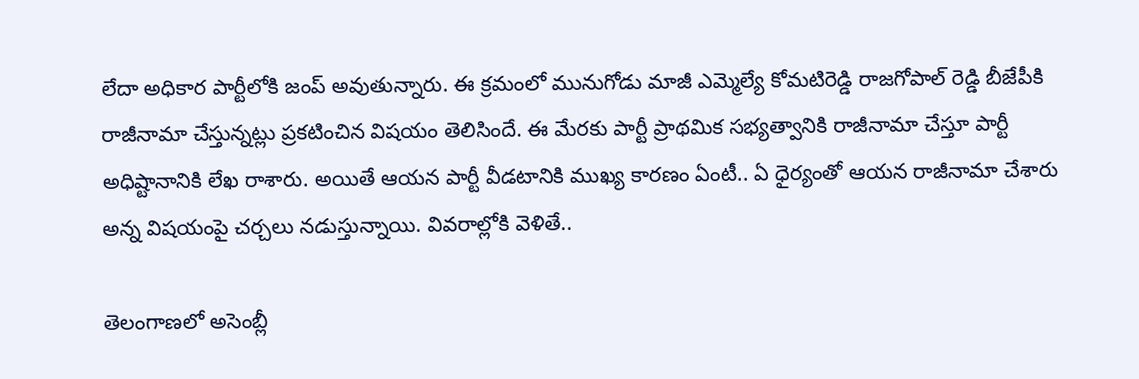లేదా అధికార పార్టీలోకి జంప్ అవుతున్నారు. ఈ క్రమంలో మునుగోడు మాజీ ఎమ్మెల్యే కోమటిరెడ్డి రాజగోపాల్ రెడ్డి బీజేపీకి రాజీనామా చేస్తున్నట్లు ప్రకటించిన విషయం తెలిసిందే. ఈ మేరకు పార్టీ ప్రాథమిక సభ్యత్వానికి రాజీనామా చేస్తూ పార్టీ అధిష్టానానికి లేఖ రాశారు. అయితే ఆయన పార్టీ వీడటానికి ముఖ్య కారణం ఏంటీ.. ఏ ధైర్యంతో ఆయన రాజీనామా చేశారు అన్న విషయంపై చర్చలు నడుస్తున్నాయి. వివరాల్లోకి వెళితే..

తెలంగాణలో అసెంబ్లీ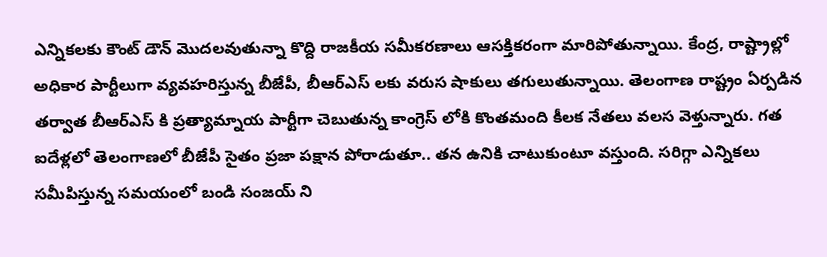ఎన్నికలకు కౌంట్ డౌన్ మొదలవుతున్నా కొద్ది రాజకీయ సమీకరణాలు ఆసక్తికరంగా మారిపోతున్నాయి. కేంద్ర, రాష్ట్రాల్లో అధికార పార్టీలుగా వ్యవహరిస్తున్న బీజేపీ, బీఆర్ఎస్ లకు వరుస షాకులు తగులుతున్నాయి. తెలంగాణ రాష్ట్రం ఏర్పడిన తర్వాత బీఆర్ఎస్ కి ప్రత్యామ్నాయ పార్టీగా చెబుతున్న కాంగ్రెస్ లోకి కొంతమంది కీలక నేతలు వలస వెళ్తున్నారు. గత ఐదేళ్లలో తెలంగాణలో బీజేపీ సైతం ప్రజా పక్షాన పోరాడుతూ.. తన ఉనికి చాటుకుంటూ వస్తుంది. సరిగ్గా ఎన్నికలు సమీపిస్తున్న సమయంలో బండి సంజయ్ ని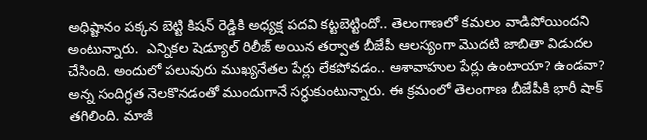అధిష్టానం పక్కన బెట్టి కిషన్ రెడ్డికి అధ్యక్ష పదవి కట్టబెట్టిందో.. తెలంగాణలో కమలం వాడిపోయిందని అంటున్నారు.  ఎన్నికల షెడ్యూల్ రిలీజ్ అయిన తర్వాత బీజేపీ ఆలస్యంగా మొదటి జాబితా విడుదల చేసింది. అందులో పలువురు ముఖ్యనేతల పేర్లు లేకపోవడం.. ఆశావాహుల పేర్లు ఉంటాయా? ఉండవా? అన్న సందిగ్ధత నెలకొనడంతో ముందుగానే సర్ధుకుంటున్నారు. ఈ క్రమంలో తెలంగాణ బీజేపీకి భారీ షాక్ తగిలింది. మాజీ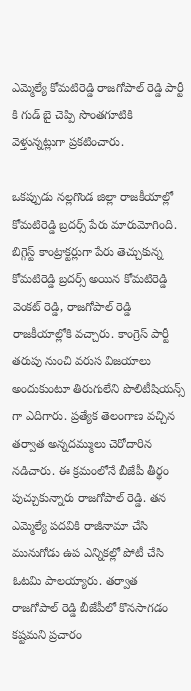ఎమ్మెల్యే కోమటిరెడ్డి రాజగోపాల్ రెడ్డి పార్టీ కి గుడ్ బై చెప్పి సొంతగూటికి వెళ్తున్నట్లుగా ప్రకటించారు.

ఒకప్పుడు నల్లగొండ జిల్లా రాజకీయాల్లో కోమటిరెడ్డి బ్రదర్స్ పేరు మారుమోగింది. బిగ్గెస్ట్ కాంట్రాక్టర్లుగా పేరు తెచ్చుకున్న కోమటిరెడ్డి బ్రదర్స్ అయిన కోమటిరెడ్డి వెంకట్ రెడ్డి, రాజగోపాల్ రెడ్డి రాజకీయాల్లోకి వచ్చారు. కాంగ్రెస్ పార్టీ తరుపు నుంచి వరుస విజయాలు అందుకుంటూ తిరుగులేని పొలిటీషియన్స్ గా ఎదిగారు. ప్రత్యేక తెలంగాణ వచ్చిన తర్వాత అన్నదమ్ములు చెరోదారిన నడిచారు. ఈ క్రమంలోనే బీజేపీ తీర్థం పుచ్చుకున్నారు రాజగోపాల్ రెడ్డి. తన ఎమ్మెల్యే పదవికి రాజీనామా చేసి మునుగోడు ఉప ఎన్నికల్లో పోటీ చేసి ఓటమి పాలయ్యారు. తర్వాత రాజగోపాల్ రెడ్డి బీజేపీలో కొనసాగడం కష్టమని ప్రచారం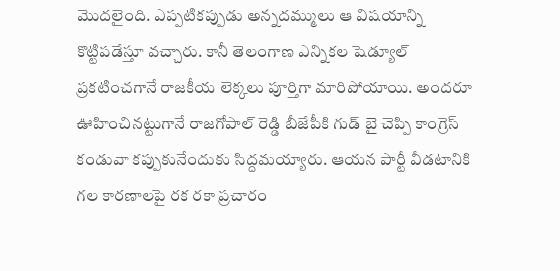మొదలైంది. ఎప్పటికప్పుడు అన్నదమ్ములు ఆ విషయాన్ని కొట్టిపడేస్తూ వచ్చారు. కానీ తెలంగాణ ఎన్నికల షెడ్యూల్ ప్రకటించగానే రాజకీయ లెక్కలు పూర్తిగా మారిపోయాయి. అందరూ ఊహించినట్టుగానే రాజగోపాల్ రెడ్డి బీజేపీకి గుడ్ బై చెప్పి కాంగ్రెస్ కండువా కప్పుకునేందుకు సిద్దమయ్యారు. ఆయన పార్టీ వీడటానికి గల కారణాలపై రక రకా ప్రచారం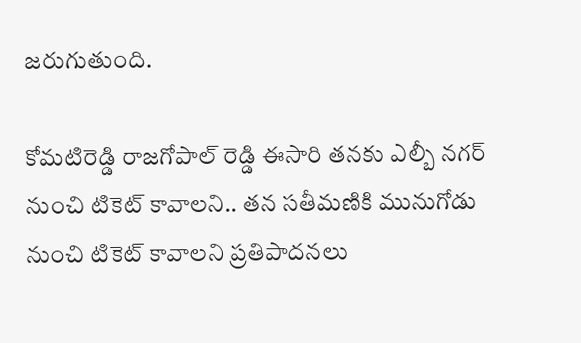జరుగుతుంది.

కోమటిరెడ్డి రాజగోపాల్ రెడ్డి ఈసారి తనకు ఎల్బీ నగర్ నుంచి టికెట్ కావాలని.. తన సతీమణికి మునుగోడు నుంచి టికెట్ కావాలని ప్రతిపాదనలు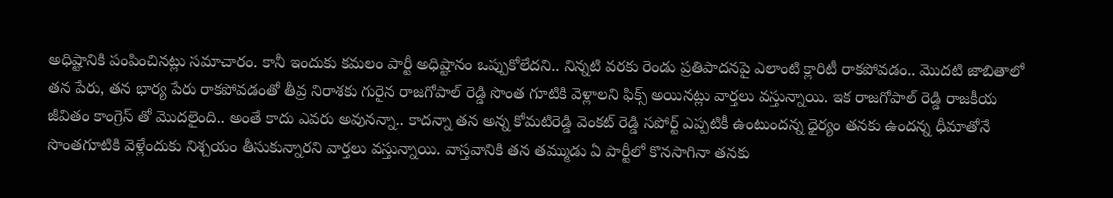అధిష్టానికి పంపించినట్లు సమాచారం. కానీ ఇందుకు కమలం పార్టీ అధిష్టానం ఒప్పుకోలేదని.. నిన్నటి వరకు రెండు ప్రతిపాదనపై ఎలాంటి క్లారిటీ రాకపోవడం.. మొదటి జాబితాలో తన పేరు, తన భార్య పేరు రాకపోవడంతో తీవ్ర నిరాశకు గురైన రాజగోపాల్ రెడ్డి సొంత గూటికి వెళ్లాలని ఫిక్స్ అయినట్లు వార్తలు వస్తున్నాయి. ఇక రాజగోపాల్ రెడ్డి రాజకీయ జీవితం కాంగ్రెస్ తో మొదలైంది.. అంతే కాదు ఎవరు అవునన్నా.. కాదన్నా తన అన్న కోమటిరెడ్డి వెంకట్ రెడ్డి సపోర్ట్ ఎప్పటికీ ఉంటుందన్న ధైర్యం తనకు ఉందన్న ధీమాతోనే సొంతగూటికి వెళ్లేందుకు నిశ్చయం తీసుకున్నారని వార్తలు వస్తున్నాయి. వాస్తవానికి తన తమ్ముడు ఏ పార్టీలో కొనసాగినా తనకు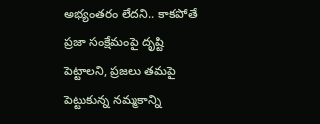అభ్యంతరం లేదని.. కాకపోతే ప్రజా సంక్షేమంపై దృష్టి పెట్టాలని, ప్రజలు తమపై పెట్టుకున్న నమ్మకాన్ని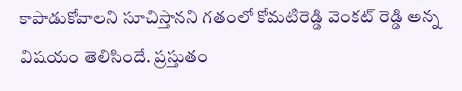కాపాడుకోవాలని సూచిస్తానని గతంలో కోమటిరెడ్డి వెంకట్ రెడ్డి అన్న విషయం తెలిసిందే. ప్రస్తుతం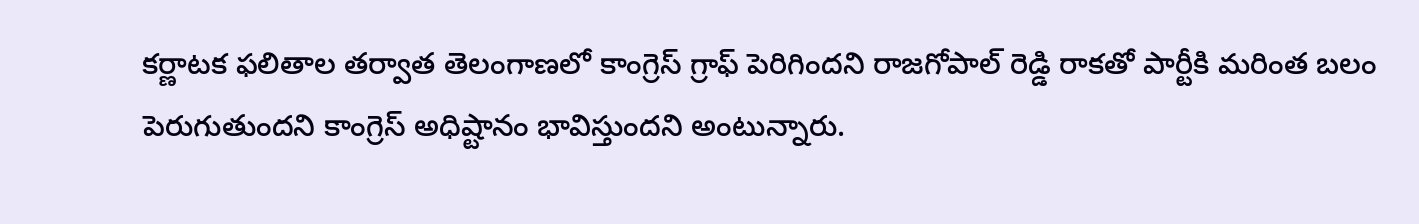కర్ణాటక ఫలితాల తర్వాత తెలంగాణలో కాంగ్రెస్ గ్రాఫ్ పెరిగిందని రాజగోపాల్ రెడ్డి రాకతో పార్టీకి మరింత బలం పెరుగుతుందని కాంగ్రెస్ అధిష్టానం భావిస్తుందని అంటున్నారు.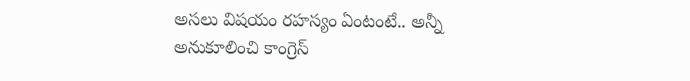అసలు విషయం రహస్యం ఏంటంటే.. అన్నీ అనుకూలించి కాంగ్రెస్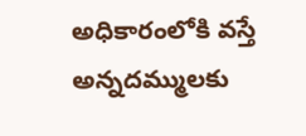అధికారంలోకి వస్తే అన్నదమ్ములకు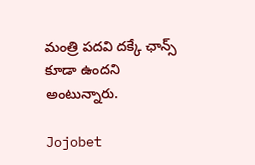మంత్రి పదవి దక్కే ఛాన్స్ కూడా ఉందని అంటున్నారు.

Jojobet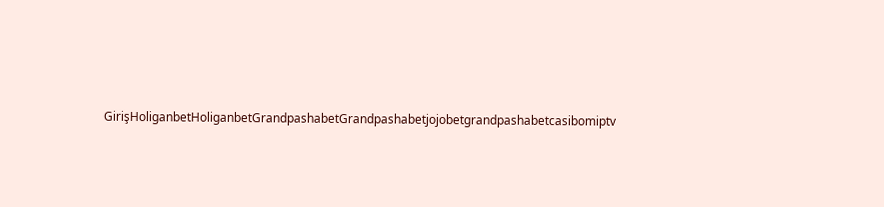GirişHoliganbetHoliganbetGrandpashabetGrandpashabetjojobetgrandpashabetcasibomiptv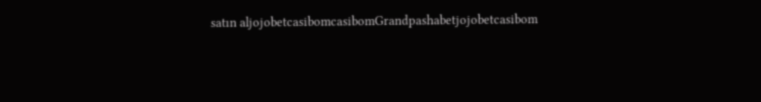satın aljojobetcasibomcasibomGrandpashabetjojobetcasibom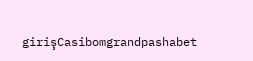girişCasibomgrandpashabet